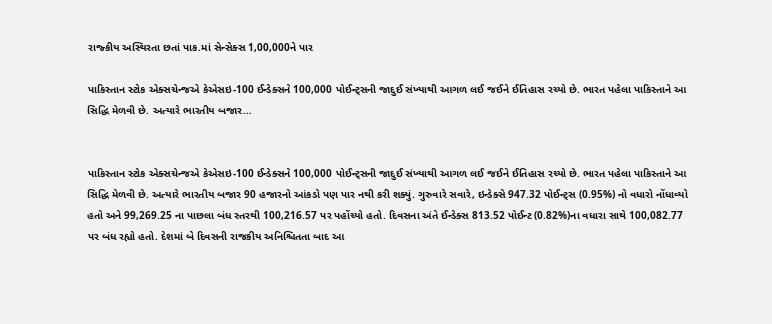રાજ્કીય અસ્થિરતા છતાં પાક.માં સેન્સેક્સ 1,00,000ને પાર

પાકિસ્તાન સ્ટોક એક્સચેન્જએ કેએસઇ-100 ઈન્ડેક્સને 100,000 પોઈન્ટ્સની જાદુઈ સંખ્યાથી આગળ લઈ જઈને ઈતિહાસ રચ્યો છે. ભારત પહેલા પાકિસ્તાને આ સિદ્ધિ મેળવી છે. અત્યારે ભારતીય બજાર…


પાકિસ્તાન સ્ટોક એક્સચેન્જએ કેએસઇ-100 ઈન્ડેક્સને 100,000 પોઈન્ટ્સની જાદુઈ સંખ્યાથી આગળ લઈ જઈને ઈતિહાસ રચ્યો છે. ભારત પહેલા પાકિસ્તાને આ સિદ્ધિ મેળવી છે. અત્યારે ભારતીય બજાર 90 હજારનો આંકડો પણ પાર નથી કરી શક્યું. ગુરુવારે સવારે, ઇન્ડેક્સે 947.32 પોઈન્ટ્સ (0.95%) નો વધારો નોંધાવ્યો હતો અને 99,269.25 ના પાછલા બંધ સ્તરથી 100,216.57 પર પહોંચ્યો હતો. દિવસના અંતે ઈન્ડેક્સ 813.52 પોઈન્ટ (0.82%)ના વધારા સાથે 100,082.77 પર બંધ રહ્યો હતો. દેશમાં બે દિવસની રાજકીય અનિશ્ચિતતા બાદ આ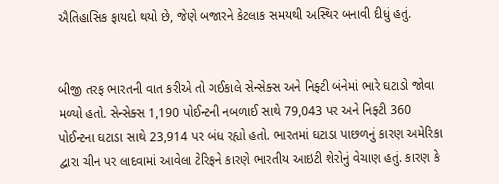ઐતિહાસિક ફાયદો થયો છે, જેણે બજારને કેટલાક સમયથી અસ્થિર બનાવી દીધું હતું.


બીજી તરફ ભારતની વાત કરીએ તો ગઈકાલે સેન્સેક્સ અને નિફ્ટી બંનેમાં ભારે ઘટાડો જોવા મળ્યો હતો. સેન્સેક્સ 1,190 પોઈન્ટની નબળાઈ સાથે 79,043 પર અને નિફ્ટી 360 પોઈન્ટના ઘટાડા સાથે 23,914 પર બંધ રહ્યો હતો. ભારતમાં ઘટાડા પાછળનું કારણ અમેરિકા દ્વારા ચીન પર લાદવામાં આવેલા ટેરિફને કારણે ભારતીય આઇટી શેરોનું વેચાણ હતું. કારણ કે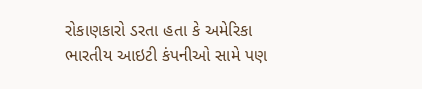રોકાણકારો ડરતા હતા કે અમેરિકા ભારતીય આઇટી કંપનીઓ સામે પણ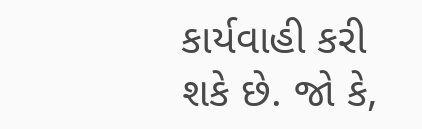કાર્યવાહી કરી શકે છે. જો કે,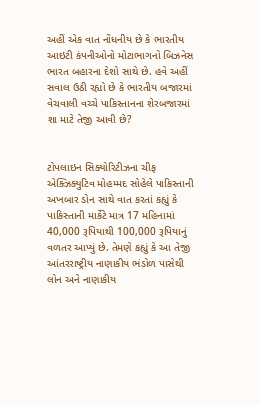અહીં એક વાત નોંધનીય છે કે ભારતીય આઇટી કંપનીઓનો મોટાભાગનો બિઝનેસ ભારત બહારના દેશો સાથે છે. હવે અહીં સવાલ ઉઠી રહ્યો છે કે ભારતીય બજારમાં વેચવાલી વચ્ચે પાકિસ્તાનના શેરબજારમાં શા માટે તેજી આવી છે?


ટોપલાઇન સિક્યોરિટીઝના ચીફ એક્ઝિક્યુટિવ મોહમ્મદ સોહેલે પાકિસ્તાની અખબાર ડોન સાથે વાત કરતાં કહ્યું કે પાકિસ્તાની માર્કેટે માત્ર 17 મહિનામાં 40,000 રૂપિયાથી 100,000 રૂપિયાનું વળતર આપ્યું છે. તેમણે કહ્યું કે આ તેજી આંતરરાષ્ટ્રીય નાણાકીય ભંડોળ પાસેથી લોન અને નાણાકીય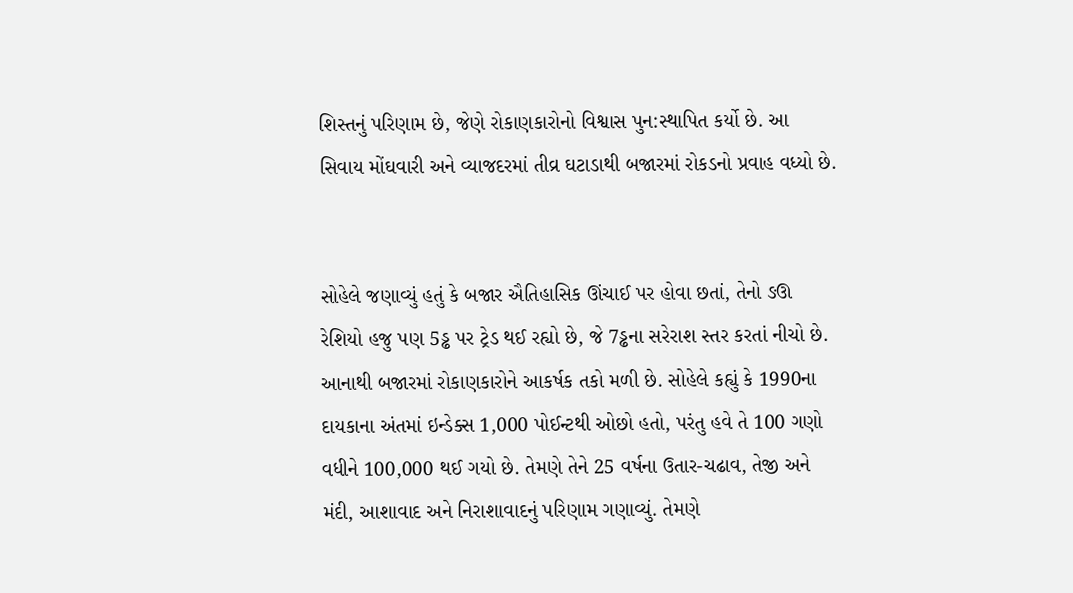શિસ્તનું પરિણામ છે, જેણે રોકાણકારોનો વિશ્વાસ પુન:સ્થાપિત કર્યો છે. આ સિવાય મોંઘવારી અને વ્યાજદરમાં તીવ્ર ઘટાડાથી બજારમાં રોકડનો પ્રવાહ વધ્યો છે.


સોહેલે જણાવ્યું હતું કે બજાર ઐતિહાસિક ઊંચાઈ પર હોવા છતાં, તેનો ઙઊ રેશિયો હજુ પણ 5ડ્ઢ પર ટ્રેડ થઈ રહ્યો છે, જે 7ડ્ઢના સરેરાશ સ્તર કરતાં નીચો છે. આનાથી બજારમાં રોકાણકારોને આકર્ષક તકો મળી છે. સોહેલે કહ્યું કે 1990ના દાયકાના અંતમાં ઇન્ડેક્સ 1,000 પોઈન્ટથી ઓછો હતો, પરંતુ હવે તે 100 ગણો વધીને 100,000 થઈ ગયો છે. તેમણે તેને 25 વર્ષના ઉતાર-ચઢાવ, તેજી અને મંદી, આશાવાદ અને નિરાશાવાદનું પરિણામ ગણાવ્યું. તેમણે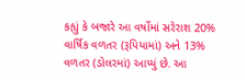કહ્યું કે બજારે આ વર્ષોમાં સરેરાશ 20% વાર્ષિક વળતર (રૂપિયામાં) અને 13% વળતર (ડોલરમાં) આપ્યું છે. આ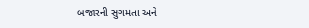બજારની સુગમતા અને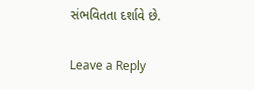સંભવિતતા દર્શાવે છે.

Leave a Reply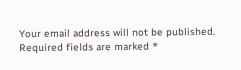Your email address will not be published. Required fields are marked *